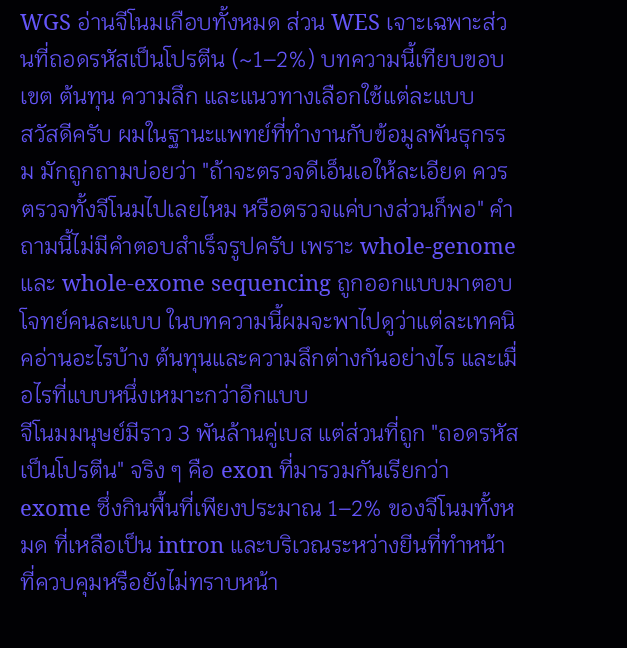WGS อ่านจีโนมเกือบทั้งหมด ส่วน WES เจาะเฉพาะส่วนที่ถอดรหัสเป็นโปรตีน (~1–2%) บทความนี้เทียบขอบเขต ต้นทุน ความลึก และแนวทางเลือกใช้แต่ละแบบ
สวัสดีครับ ผมในฐานะแพทย์ที่ทำงานกับข้อมูลพันธุกรรม มักถูกถามบ่อยว่า "ถ้าจะตรวจดีเอ็นเอให้ละเอียด ควรตรวจทั้งจีโนมไปเลยไหม หรือตรวจแค่บางส่วนก็พอ" คำถามนี้ไม่มีคำตอบสำเร็จรูปครับ เพราะ whole-genome และ whole-exome sequencing ถูกออกแบบมาตอบโจทย์คนละแบบ ในบทความนี้ผมจะพาไปดูว่าแต่ละเทคนิคอ่านอะไรบ้าง ต้นทุนและความลึกต่างกันอย่างไร และเมื่อไรที่แบบหนึ่งเหมาะกว่าอีกแบบ
จีโนมมนุษย์มีราว 3 พันล้านคู่เบส แต่ส่วนที่ถูก "ถอดรหัสเป็นโปรตีน" จริง ๆ คือ exon ที่มารวมกันเรียกว่า exome ซึ่งกินพื้นที่เพียงประมาณ 1–2% ของจีโนมทั้งหมด ที่เหลือเป็น intron และบริเวณระหว่างยีนที่ทำหน้าที่ควบคุมหรือยังไม่ทราบหน้า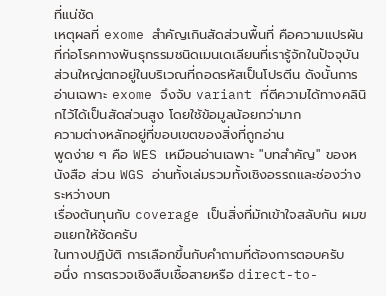ที่แน่ชัด
เหตุผลที่ exome สำคัญเกินสัดส่วนพื้นที่ คือความแปรผันที่ก่อโรคทางพันธุกรรมชนิดเมนเดเลียนที่เรารู้จักในปัจจุบัน ส่วนใหญ่ตกอยู่ในบริเวณที่ถอดรหัสเป็นโปรตีน ดังนั้นการอ่านเฉพาะ exome จึงจับ variant ที่ตีความได้ทางคลินิกไว้ได้เป็นสัดส่วนสูง โดยใช้ข้อมูลน้อยกว่ามาก
ความต่างหลักอยู่ที่ขอบเขตของสิ่งที่ถูกอ่าน
พูดง่าย ๆ คือ WES เหมือนอ่านเฉพาะ "บทสำคัญ" ของหนังสือ ส่วน WGS อ่านทั้งเล่มรวมทั้งเชิงอรรถและช่องว่างระหว่างบท
เรื่องต้นทุนกับ coverage เป็นสิ่งที่มักเข้าใจสลับกัน ผมขอแยกให้ชัดครับ
ในทางปฏิบัติ การเลือกขึ้นกับคำถามที่ต้องการตอบครับ
อนึ่ง การตรวจเชิงสืบเชื้อสายหรือ direct-to-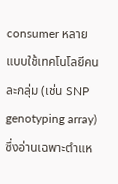consumer หลายแบบใช้เทคโนโลยีคนละกลุ่ม (เช่น SNP genotyping array) ซึ่งอ่านเฉพาะตำแห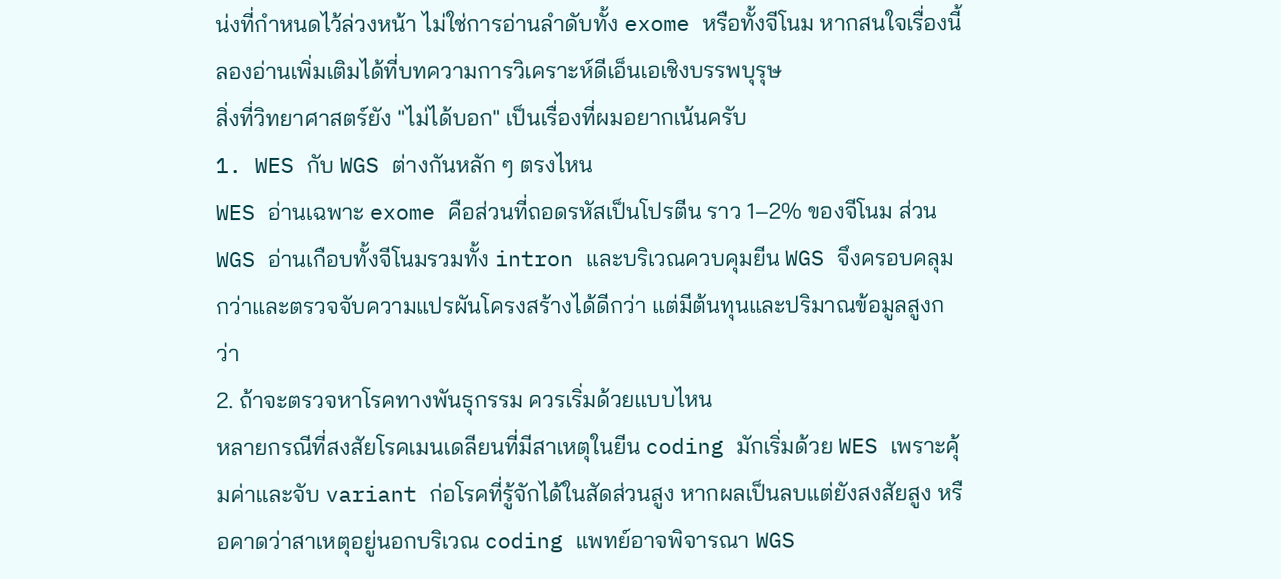น่งที่กำหนดไว้ล่วงหน้า ไม่ใช่การอ่านลำดับทั้ง exome หรือทั้งจีโนม หากสนใจเรื่องนี้ ลองอ่านเพิ่มเติมได้ที่บทความการวิเคราะห์ดีเอ็นเอเชิงบรรพบุรุษ
สิ่งที่วิทยาศาสตร์ยัง "ไม่ได้บอก" เป็นเรื่องที่ผมอยากเน้นครับ
1. WES กับ WGS ต่างกันหลัก ๆ ตรงไหน
WES อ่านเฉพาะ exome คือส่วนที่ถอดรหัสเป็นโปรตีน ราว 1–2% ของจีโนม ส่วน WGS อ่านเกือบทั้งจีโนมรวมทั้ง intron และบริเวณควบคุมยีน WGS จึงครอบคลุมกว่าและตรวจจับความแปรผันโครงสร้างได้ดีกว่า แต่มีต้นทุนและปริมาณข้อมูลสูงกว่า
2. ถ้าจะตรวจหาโรคทางพันธุกรรม ควรเริ่มด้วยแบบไหน
หลายกรณีที่สงสัยโรคเมนเดลียนที่มีสาเหตุในยีน coding มักเริ่มด้วย WES เพราะคุ้มค่าและจับ variant ก่อโรคที่รู้จักได้ในสัดส่วนสูง หากผลเป็นลบแต่ยังสงสัยสูง หรือคาดว่าสาเหตุอยู่นอกบริเวณ coding แพทย์อาจพิจารณา WGS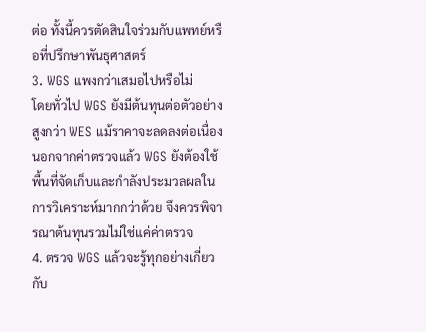ต่อ ทั้งนี้ควรตัดสินใจร่วมกับแพทย์หรือที่ปรึกษาพันธุศาสตร์
3. WGS แพงกว่าเสมอไปหรือไม่
โดยทั่วไป WGS ยังมีต้นทุนต่อตัวอย่างสูงกว่า WES แม้ราคาจะลดลงต่อเนื่อง นอกจากค่าตรวจแล้ว WGS ยังต้องใช้พื้นที่จัดเก็บและกำลังประมวลผลในการวิเคราะห์มากกว่าด้วย จึงควรพิจารณาต้นทุนรวมไม่ใช่แค่ค่าตรวจ
4. ตรวจ WGS แล้วจะรู้ทุกอย่างเกี่ยวกับ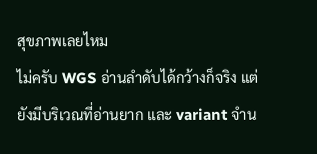สุขภาพเลยไหม
ไม่ครับ WGS อ่านลำดับได้กว้างก็จริง แต่ยังมีบริเวณที่อ่านยาก และ variant จำน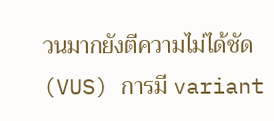วนมากยังตีความไม่ได้ชัด (VUS) การมี variant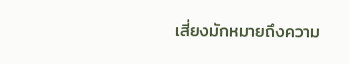เสี่ยงมักหมายถึงความ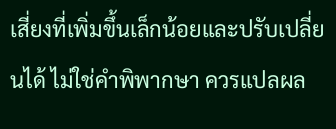เสี่ยงที่เพิ่มขึ้นเล็กน้อยและปรับเปลี่ยนได้ ไม่ใช่คำพิพากษา ควรแปลผล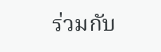ร่วมกับ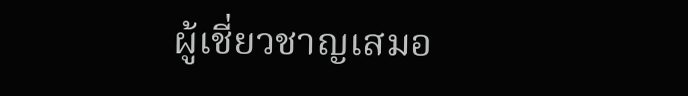ผู้เชี่ยวชาญเสมอ